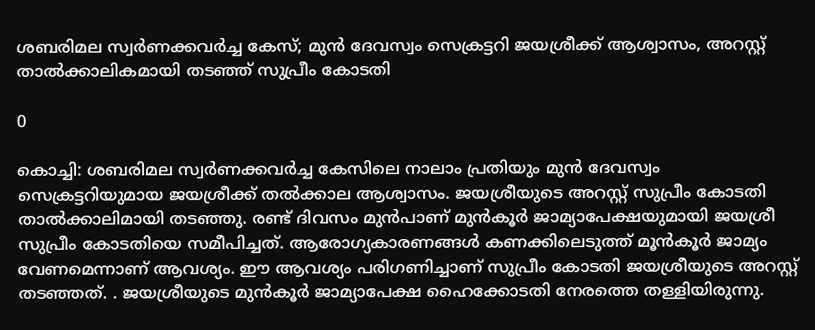ശബരിമല സ്വർണക്കവർച്ച കേസ്; മുൻ ദേവസ്വം സെക്രട്ടറി ജയശ്രീക്ക് ആശ്വാസം, അറസ്റ്റ് താൽക്കാലികമായി തടഞ്ഞ് സുപ്രീം കോടതി

0

കൊച്ചി: ശബരിമല സ്വർണക്കവർച്ച കേസിലെ നാലാം പ്രതിയും മുൻ ദേവസ്വം സെക്രട്ടറിയുമായ ജയശ്രീക്ക് തൽക്കാല ആശ്വാസം. ജയശ്രീയുടെ അറസ്റ്റ് സുപ്രീം കോടതി താൽക്കാലിമായി തടഞ്ഞു. രണ്ട് ദിവസം മുൻപാണ് മുന്‍കൂർ ജാമ്യാപേക്ഷയുമായി ജയശ്രീ സുപ്രീം കോടതിയെ സമീപിച്ചത്. ആരോഗ്യകാരണങ്ങൾ കണക്കിലെടുത്ത് മൂൻകൂർ ജാമ്യം വേണമെന്നാണ് ആവശ്യം. ഈ ആവശ്യം പരിഗണിച്ചാണ് സുപ്രീം കോടതി ജയശ്രീയുടെ അറസ്റ്റ് തടഞ്ഞത്. . ജയശ്രീയുടെ മുൻകൂർ ജാമ്യാപേക്ഷ ഹൈക്കോടതി നേരത്തെ തള്ളിയിരുന്നു.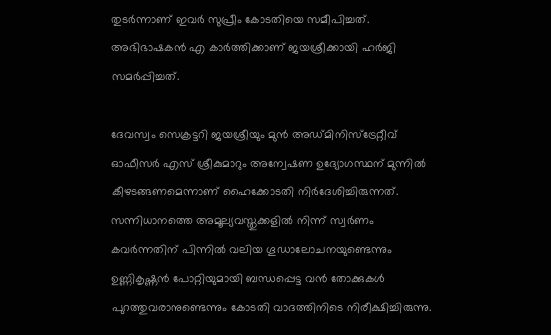തുടർന്നാണ് ഇവ‍ർ സുപ്രീം കോടതിയെ സമീപിച്ചത്. അഭിഭാഷകൻ എ കാർത്തിക്കാണ് ജയശ്രീക്കായി ഹർജി സമർപ്പിച്ചത്.

ദേവസ്വം സെക്രട്ടറി ജയശ്രീയും മുൻ അഡ്മിനിസ്ട്രേറ്റീവ് ഓഫീസര്‍ എസ് ശ്രീകുമാറും അന്വേഷണ ഉദ്യോഗസ്ഥന് മുന്നിൽ കീഴടങ്ങണമെന്നാണ് ഹൈക്കോടതി നിർദേശിച്ചിരുന്നത്. സന്നിധാനത്തെ അമൂല്യവസ്തുക്കളിൽ നിന്ന് സ്വർണം കവർന്നതിന് പിന്നിൽ വലിയ ഗൂഡാലോചനയുണ്ടെന്നും ഉണ്ണികൃഷ്ണൻ പോറ്റിയുമായി ബന്ധപ്പെട്ട വൻ തോക്കുകൾ പുറത്തുവരാനുണ്ടെന്നും കോടതി വാദത്തിനിടെ നിരീക്ഷിച്ചിരുന്നു.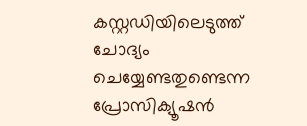കസ്റ്റഡിയിലെടുത്ത് ചോദ്യം ചെയ്യേണ്ടതുണ്ടെന്ന പ്രോസിക്യൂഷൻ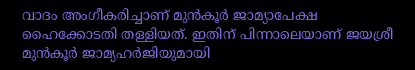വാദം അംഗീകരിച്ചാണ് മുൻകൂർ ജാമ്യാപേക്ഷ ഹൈക്കോടതി തള്ളിയത്. ഇതിന് പിന്നാലെയാണ് ജയശ്രീ മുൻ‌കൂർ ജാമ്യഹർജിയുമായി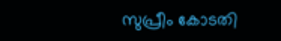സുപ്രീം കോടതി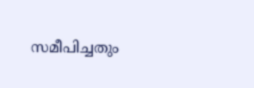സമീപിച്ചതും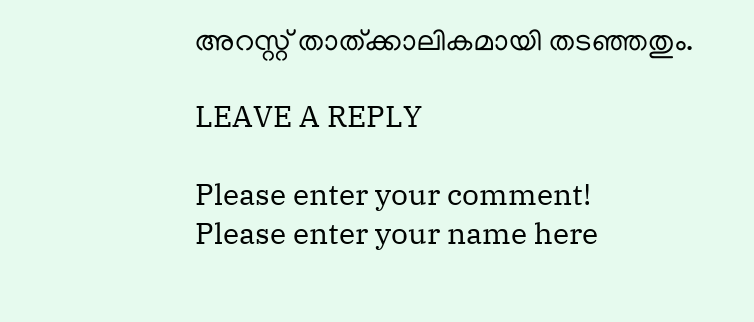അറസ്റ്റ് താത്ക്കാലികമായി തടഞ്ഞതും.

LEAVE A REPLY

Please enter your comment!
Please enter your name here